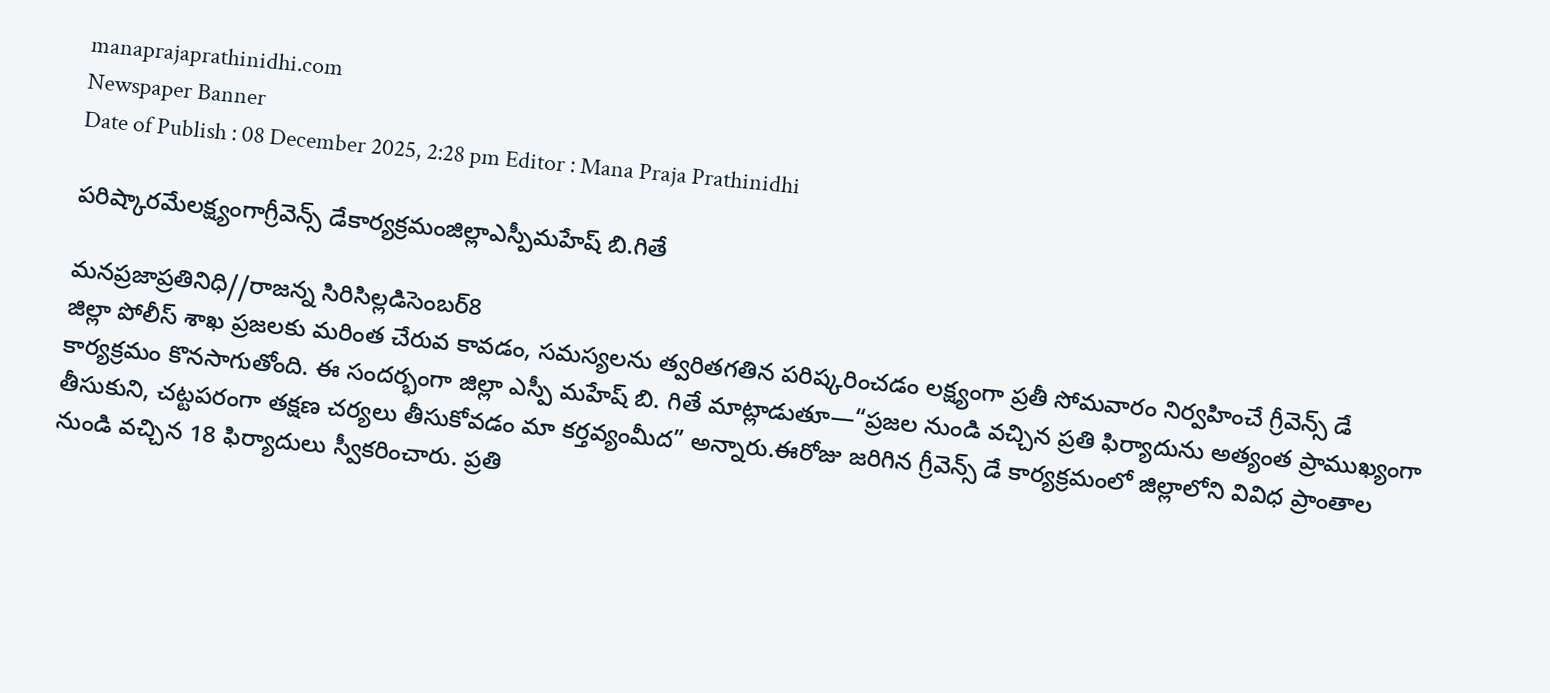manaprajaprathinidhi.com
Newspaper Banner
Date of Publish : 08 December 2025, 2:28 pm Editor : Mana Praja Prathinidhi

పరిష్కారమేలక్ష్యంగాగ్రీవెన్స్ డేకార్యక్రమంజిల్లాఎస్పీమహేష్ బి.గితే

మనప్రజాప్రతినిధి//రాజన్న సిరిసిల్లడిసెంబర్8
జిల్లా పోలీస్ శాఖ ప్రజలకు మరింత చేరువ కావడం, సమస్యలను త్వరితగతిన పరిష్కరించడం లక్ష్యంగా ప్రతీ సోమవారం నిర్వహించే గ్రీవెన్స్ డే కార్యక్రమం కొనసాగుతోంది. ఈ సందర్భంగా జిల్లా ఎస్పీ మహేష్ బి. గితే మాట్లాడుతూ—“ప్రజల నుండి వచ్చిన ప్రతి ఫిర్యాదును అత్యంత ప్రాముఖ్యంగా తీసుకుని, చట్టపరంగా తక్షణ చర్యలు తీసుకోవడం మా కర్తవ్యంమీద” అన్నారు.ఈరోజు జరిగిన గ్రీవెన్స్ డే కార్యక్రమంలో జిల్లాలోని వివిధ ప్రాంతాల నుండి వచ్చిన 18 ఫిర్యాదులు స్వీకరించారు. ప్రతి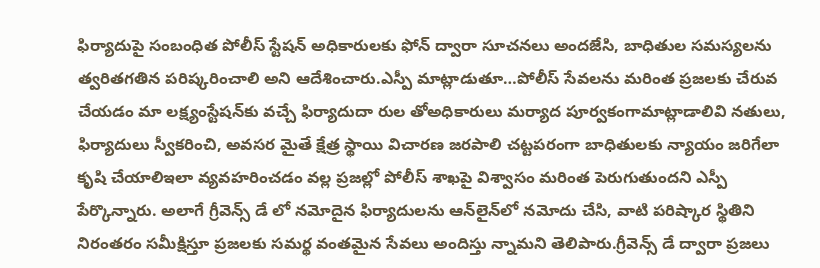ఫిర్యాదుపై సంబంధిత పోలీస్ స్టేషన్ అధికారులకు ఫోన్ ద్వారా సూచనలు అందజేసి, బాధితుల సమస్యలను త్వరితగతిన పరిష్కరించాలి అని ఆదేశించారు.ఎస్పీ మాట్లాడుతూ…పోలీస్ సేవలను మరింత ప్రజలకు చేరువ చేయడం మా లక్ష్యంస్టేషన్‌కు వచ్చే ఫిర్యాదుదా రుల తోఅధికారులు మర్యాద పూర్వకంగామాట్లాడాలివి నతులు, ఫిర్యాదులు స్వీకరించి, అవసర మైతే క్షేత్ర స్థాయి విచారణ జరపాలి చట్టపరంగా బాధితులకు న్యాయం జరిగేలా కృషి చేయాలిఇలా వ్యవహరించడం వల్ల ప్రజల్లో పోలీస్ శాఖపై విశ్వాసం మరింత పెరుగుతుందని ఎస్పీ పేర్కొన్నారు. అలాగే గ్రీవెన్స్ డే లో నమోదైన ఫిర్యాదులను ఆన్‌లైన్‌లో నమోదు చేసి, వాటి పరిష్కార స్థితిని నిరంతరం సమీక్షిస్తూ ప్రజలకు సమర్థ వంతమైన సేవలు అందిస్తు న్నామని తెలిపారు.గ్రీవెన్స్ డే ద్వారా ప్రజలు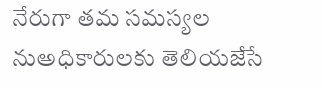నేరుగా తమ సమస్యల నుఅధికారులకు తెలియజేసే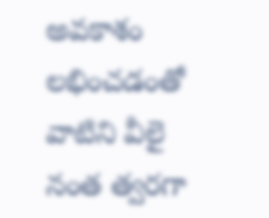అవకాశం లభించడంతో వాటిని వీలై నంత త్వరగా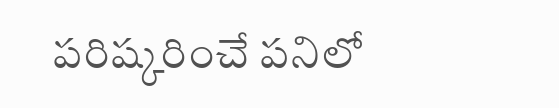పరిష్కరించే పనిలో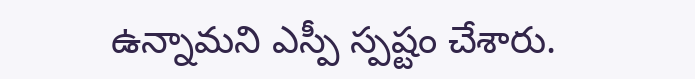ఉన్నామని ఎస్పీ స్పష్టం చేశారు.